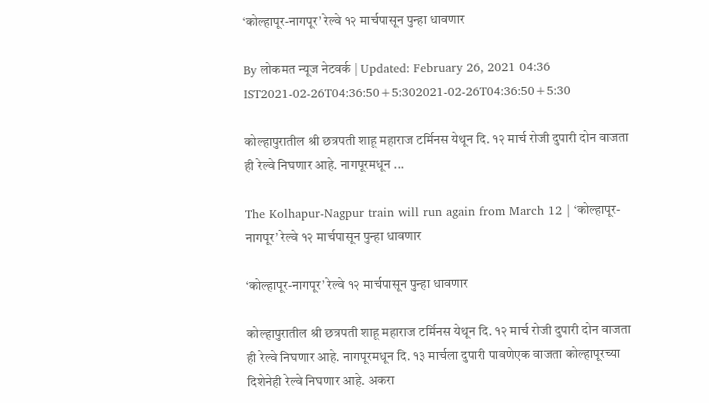‘कोल्हापूर-नागपूर’ रेल्वे १२ मार्चपासून पुन्हा धावणार

By लोकमत न्यूज नेटवर्क | Updated: February 26, 2021 04:36 IST2021-02-26T04:36:50+5:302021-02-26T04:36:50+5:30

कोल्हापुरातील श्री छत्रपती शाहू महाराज टर्मिनस येथून दि. १२ मार्च रोजी दुपारी दोन वाजता ही रेल्वे निघणार आहे. नागपूरमधून ...

The Kolhapur-Nagpur train will run again from March 12 | ‘कोल्हापूर-नागपूर’ रेल्वे १२ मार्चपासून पुन्हा धावणार

‘कोल्हापूर-नागपूर’ रेल्वे १२ मार्चपासून पुन्हा धावणार

कोल्हापुरातील श्री छत्रपती शाहू महाराज टर्मिनस येथून दि. १२ मार्च रोजी दुपारी दोन वाजता ही रेल्वे निघणार आहे. नागपूरमधून दि. १३ मार्चला दुपारी पावणेएक वाजता कोल्हापूरच्या दिशेनेही रेल्वे निघणार आहे. अकरा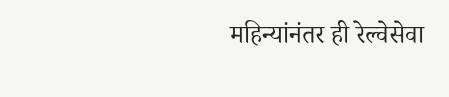महिन्यांनंतर ही रेल्वेसेवा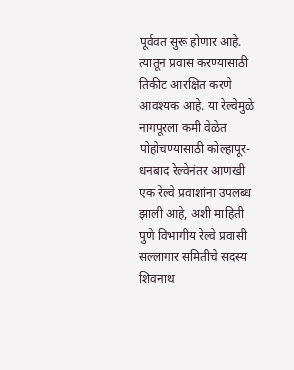पूर्ववत सुरू होणार आहे. त्यातून प्रवास करण्यासाठी तिकीट आरक्षित करणे आवश्यक आहे. या रेल्वेमुळे नागपूरला कमी वेळेत पोहोचण्यासाठी कोल्हापूर-धनबाद रेल्वेनंतर आणखी एक रेल्वे प्रवाशांना उपलब्ध झाली आहे, अशी माहिती पुणे विभागीय रेल्वे प्रवासी सल्लागार समितीचे सदस्य शिवनाथ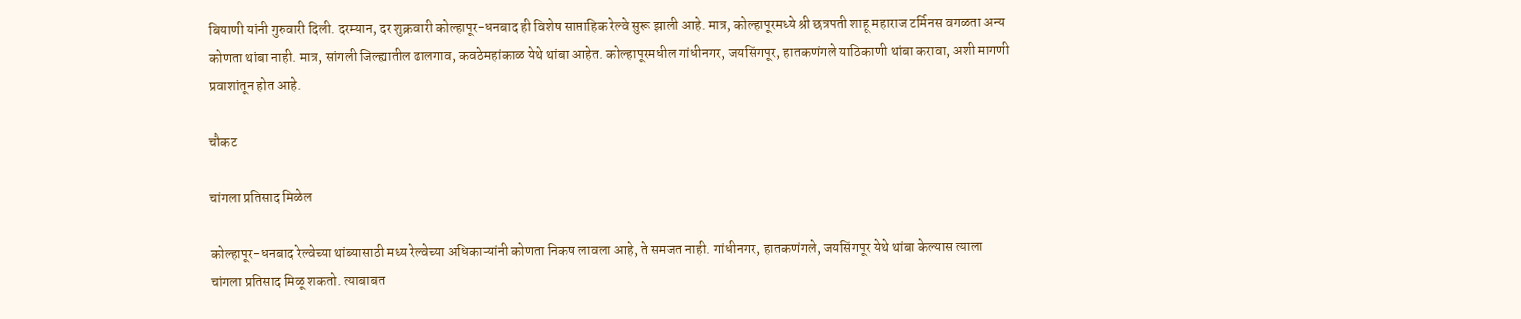बियाणी यांनी गुरुवारी दिली. दरम्यान, दर शुक्रवारी कोल्हापूर-धनबाद ही विशेष साप्ताहिक रेल्वे सुरू झाली आहे. मात्र, कोल्हापूरमध्ये श्री छत्रपती शाहू महाराज टर्मिनस वगळता अन्य कोणता थांबा नाही. मात्र, सांगली जिल्ह्यातील ढालगाव, कवठेमहांकाळ येथे थांबा आहेत. कोल्हापूरमधील गांधीनगर, जयसिंगपूर, हातकणंगले याठिकाणी थांबा करावा, अशी मागणी प्रवाशांतून होत आहे.

चौकट

चांगला प्रतिसाद मिळेल

कोल्हापूर-धनबाद रेल्वेच्या थांब्यासाठी मध्य रेल्वेच्या अधिकाऱ्यांनी कोणता निकष लावला आहे, ते समजत नाही. गांधीनगर, हातकणंगले, जयसिंगपूर येथे थांबा केल्यास त्याला चांगला प्रतिसाद मिळू शकतो. त्याबाबत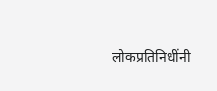लोकप्रतिनिधींनी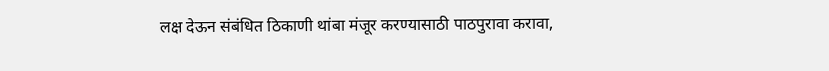लक्ष देऊन संबंधित ठिकाणी थांबा मंजूर करण्यासाठी पाठपुरावा करावा,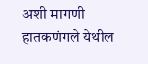अशी मागणी हातकणंगले येथील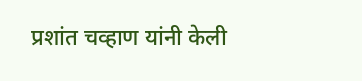प्रशांत चव्हाण यांनी केली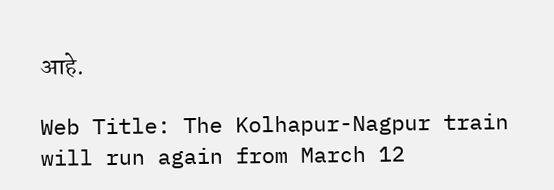आहे.

Web Title: The Kolhapur-Nagpur train will run again from March 12